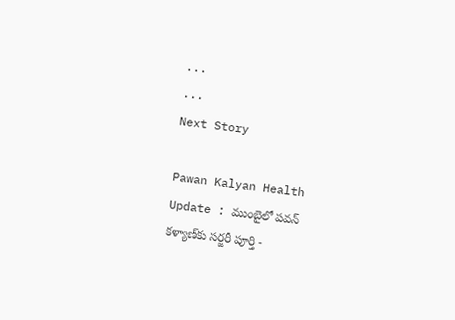...
...
Next Story

Pawan Kalyan Health Update : ముంబైలో పవన్ కళ్యాణ్‌కు సర్జరీ పూర్తి -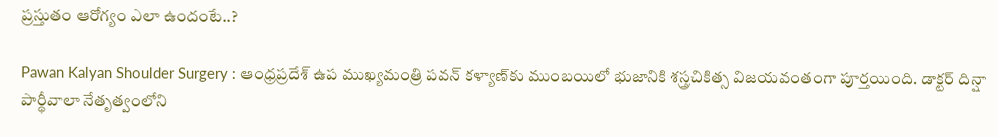ప్రస్తుతం ఆరోగ్యం ఎలా ఉందంటే..?

Pawan Kalyan Shoulder Surgery : ఆంధ్రప్రదేశ్ ఉప ముఖ్యమంత్రి పవన్ కళ్యాణ్‌కు ముంబయిలో భుజానికి శస్త్రచికిత్స విజయవంతంగా పూర్తయింది. డాక్టర్ దిన్షా పార్థీవాలా నేతృత్వంలోని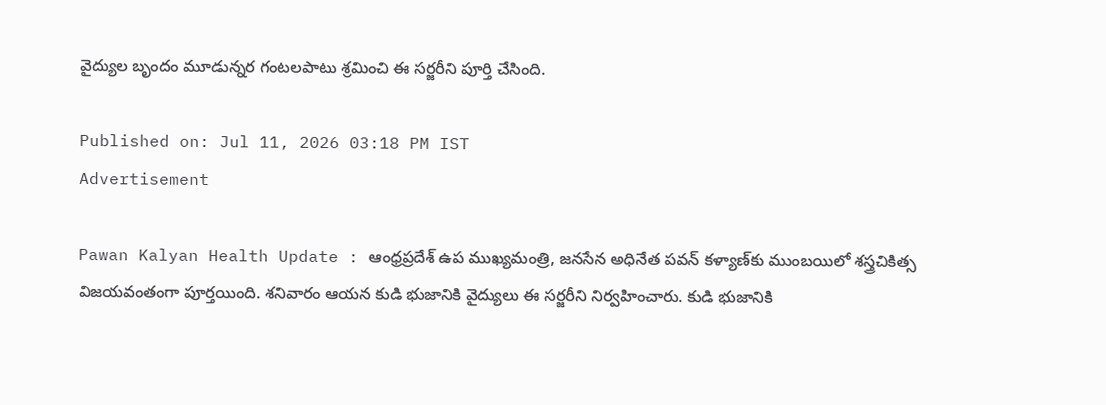వైద్యుల బృందం మూడున్నర గంటలపాటు శ్రమించి ఈ సర్జరీని పూర్తి చేసింది.

Published on: Jul 11, 2026 03:18 PM IST
Advertisement

Pawan Kalyan Health Update : ఆంధ్రప్రదేశ్ ఉప ముఖ్యమంత్రి, జనసేన అధినేత పవన్ కళ్యాణ్‌కు ముంబయిలో శస్త్రచికిత్స విజయవంతంగా పూర్తయింది. శనివారం ఆయన కుడి భుజానికి వైద్యులు ఈ సర్జరీని నిర్వహించారు. కుడి భుజానికి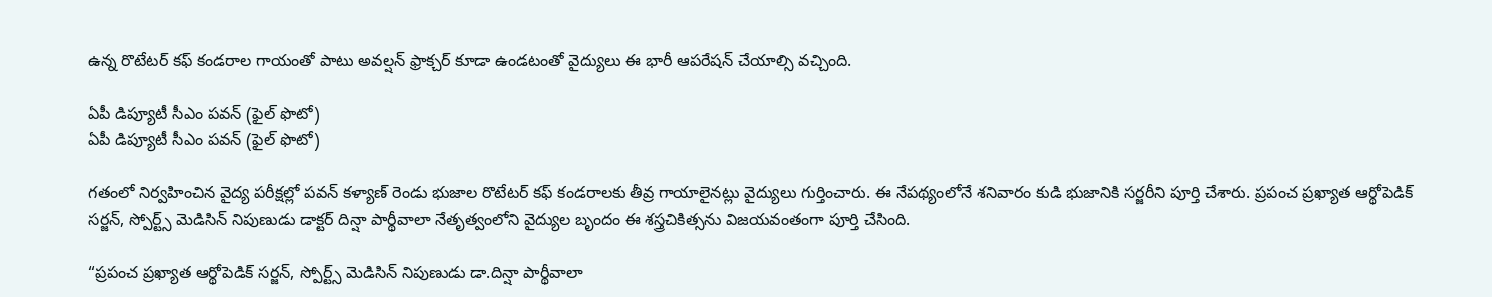ఉన్న రొటేటర్ కఫ్ కండరాల గాయంతో పాటు అవల్షన్ ఫ్రాక్చర్ కూడా ఉండటంతో వైద్యులు ఈ భారీ ఆపరేషన్ చేయాల్సి వచ్చింది.

ఏపీ డిప్యూటీ సీఎం పవన్ (ఫైల్ ఫొటో)
ఏపీ డిప్యూటీ సీఎం పవన్ (ఫైల్ ఫొటో)

గతంలో నిర్వహించిన వైద్య పరీక్షల్లో పవన్ కళ్యాణ్ రెండు భుజాల రొటేటర్ కఫ్ కండరాలకు తీవ్ర గాయాలైనట్లు వైద్యులు గుర్తించారు. ఈ నేపథ్యంలోనే శనివారం కుడి భుజానికి సర్జరీని పూర్తి చేశారు. ప్రపంచ ప్రఖ్యాత ఆర్థోపెడిక్ సర్జన్, స్పోర్ట్స్ మెడిసిన్ నిపుణుడు డాక్టర్ దిన్షా పార్థీవాలా నేతృత్వంలోని వైద్యుల బృందం ఈ శస్త్రచికిత్సను విజయవంతంగా పూర్తి చేసింది.

“ప్రపంచ ప్రఖ్యాత ఆర్థోపెడిక్ సర్జన్, స్పోర్ట్స్ మెడిసిన్ నిపుణుడు డా.దిన్షా పార్థీవాలా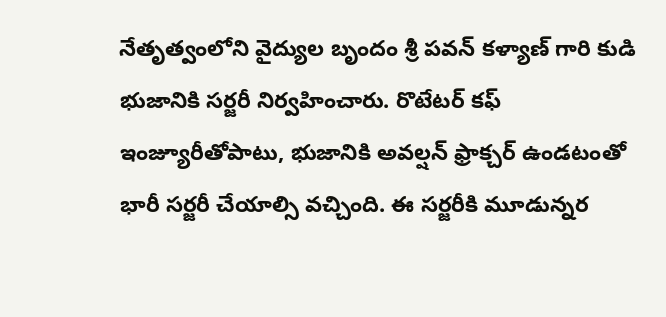నేతృత్వంలోని వైద్యుల బృందం శ్రీ పవన్ కళ్యాణ్ గారి కుడి భుజానికి సర్జరీ నిర్వహించారు. రొటేటర్ కఫ్ ఇంజ్యూరీతోపాటు, భుజానికి అవల్షన్ ఫ్రాక్చర్ ఉండటంతో భారీ సర్జరీ చేయాల్సి వచ్చింది. ఈ సర్జరీకి మూడున్నర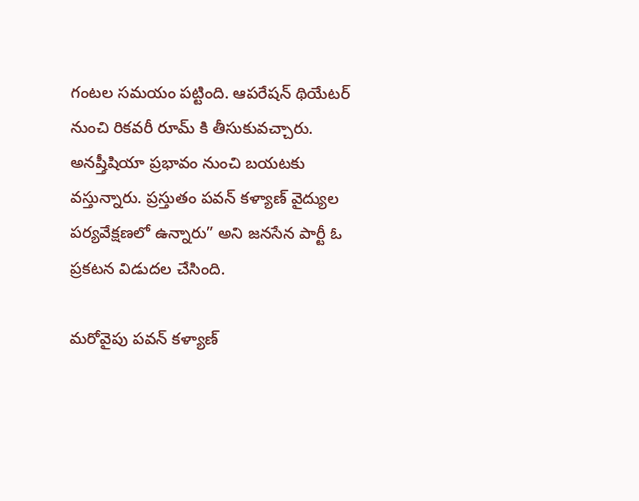గంటల సమయం పట్టింది. ఆపరేషన్ థియేటర్ నుంచి రికవరీ రూమ్ కి తీసుకువచ్చారు. అనష్తీషియా ప్రభావం నుంచి బయటకు వస్తున్నారు. ప్రస్తుతం పవన్ కళ్యాణ్ వైద్యుల పర్యవేక్షణలో ఉన్నారు” అని జనసేన పార్టీ ఓ ప్రకటన విడుదల చేసింది.

మరోవైపు పవన్ కళ్యాణ్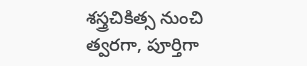శస్త్రచికిత్స నుంచి త్వరగా, పూర్తిగా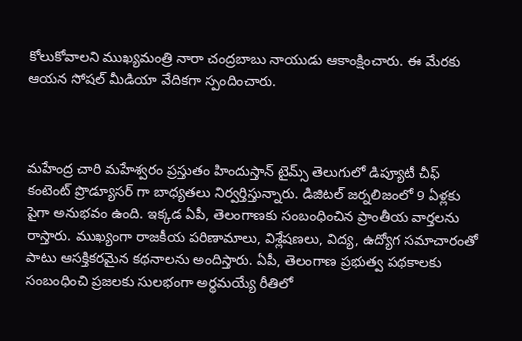కోలుకోవాలని ముఖ్యమంత్రి నారా చంద్రబాబు నాయుడు ఆకాంక్షించారు. ఈ మేరకు ఆయన సోషల్ మీడియా వేదికగా స్పందించారు.



మహేంద్ర చారి మహేశ్వరం ప్రస్తుతం హిందుస్తాన్ టైమ్స్ తెలుగులో డిప్యూటీ చీఫ్ కంటెంట్ ప్రొడ్యూసర్ గా బాధ్యతలు నిర్వర్తిస్తున్నారు. డిజిటల్ జర్నలిజంలో 9 ఏళ్లకు పైగా అనుభవం ఉంది. ఇక్కడ ఏపీ, తెలంగాణకు సంబంధించిన ప్రాంతీయ వార్తలను రాస్తారు. ముఖ్యంగా రాజకీయ పరిణామాలు, విశ్లేషణలు, విద్య, ఉద్యోగ సమాచారంతో పాటు ఆసక్తికరమైన కథనాలను అందిస్తారు. ఏపీ, తెలంగాణ ప్రభుత్వ పథకాలకు సంబంధించి ప్రజలకు సులభంగా అర్థమయ్యే రీతిలో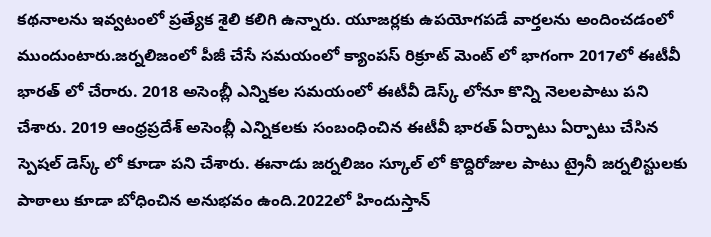కథనాలను ఇవ్వటంలో ప్రత్యేక శైలి కలిగి ఉన్నారు. యూజర్లకు ఉపయోగపడే వార్తలను అందించడంలో ముందుంటారు.జర్నలిజంలో పీజీ చేసే సమయంలో క్యాంపస్ రిక్రూట్ మెంట్ లో భాగంగా 2017లో ఈటీవీ భారత్ లో చేరారు. 2018 అసెంబ్లీ ఎన్నికల సమయంలో ఈటీవీ డెస్క్ లోనూ కొన్ని నెలలపాటు పని చేశారు. 2019 ఆంధ్రప్రదేశ్ అసెంబ్లీ ఎన్నికలకు సంబంధించిన ఈటీవీ భారత్ ఏర్పాటు ఏర్పాటు చేసిన స్పెషల్ డెస్క్ లో కూడా పని చేశారు. ఈనాడు జర్నలిజం స్కూల్ లో కొద్దిరోజుల పాటు ట్రైనీ జర్నలిస్టులకు పాఠాలు కూడా బోధించిన అనుభవం ఉంది.2022లో హిందుస్తాన్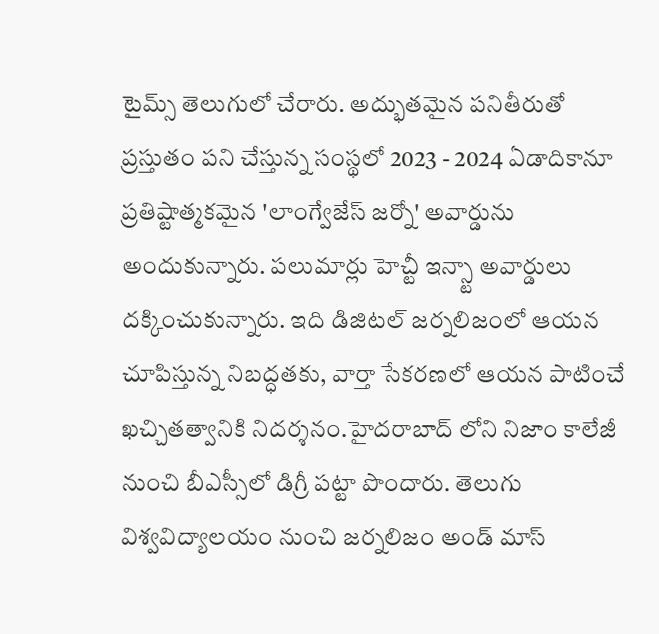టైమ్స్ తెలుగులో చేరారు. అద్భుతమైన పనితీరుతో ప్రస్తుతం పని చేస్తున్న సంస్థలో 2023 - 2024 ఏడాదికానూ ప్రతిష్టాత్మకమైన 'లాంగ్వేజేస్ జర్నో' అవార్డును అందుకున్నారు. పలుమార్లు హెచ్టీ ఇన్స్టా అవార్డులు దక్కించుకున్నారు. ఇది డిజిటల్ జర్నలిజంలో ఆయన చూపిస్తున్న నిబద్ధతకు, వార్తా సేకరణలో ఆయన పాటించే ఖచ్చితత్వానికి నిదర్శనం.హైదరాబాద్ లోని నిజాం కాలేజీ నుంచి బీఎస్సీలో డిగ్రీ పట్టా పొందారు. తెలుగు విశ్వవిద్యాలయం నుంచి జర్నలిజం అండ్ మాస్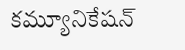కమ్యూనికేషన్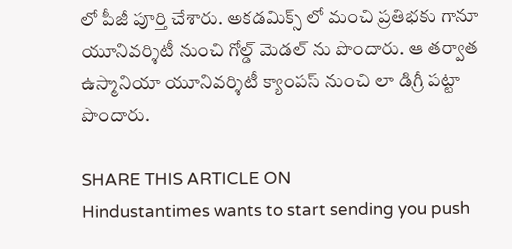లో పీజీ పూర్తి చేశారు. అకడమిక్స్ లో మంచి ప్రతిభకు గానూ యూనివర్శిటీ నుంచి గోల్డ్ మెడల్ ను పొందారు. ఆ తర్వాత ఉస్మానియా యూనివర్శిటీ క్యాంపస్ నుంచి లా డిగ్రీ పట్టా పొందారు.

SHARE THIS ARTICLE ON
Hindustantimes wants to start sending you push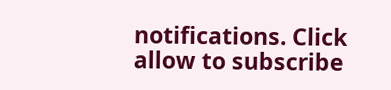notifications. Click allow to subscribe